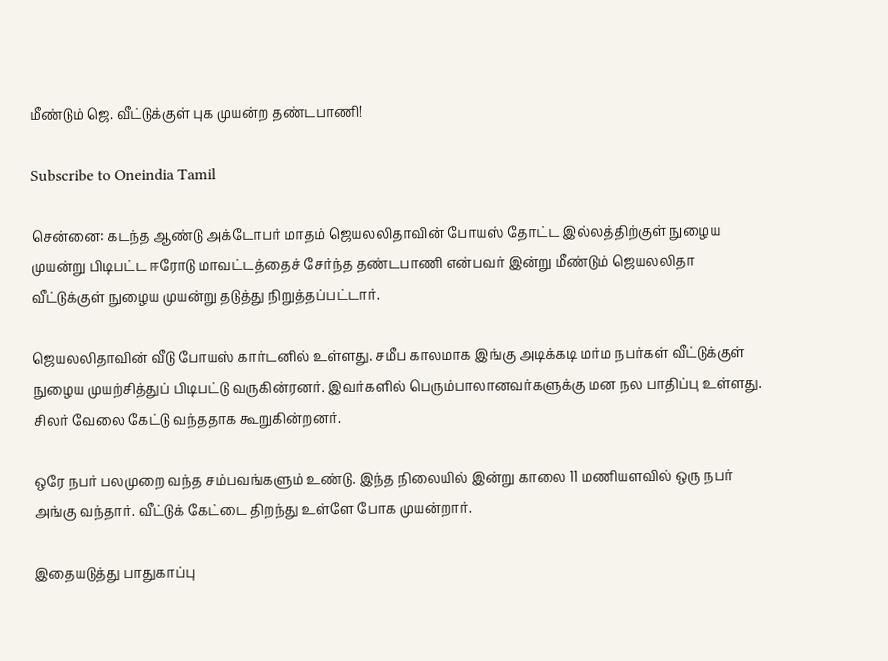மீண்டும் ஜெ. வீட்டுக்குள் புக முயன்ற தண்டபாணி!

Subscribe to Oneindia Tamil

சென்னை: கடந்த ஆண்டு அக்டோபர் மாதம் ஜெயலலிதாவின் போயஸ் தோட்ட இல்லத்திற்குள் நுழைய முயன்று பிடிபட்ட ஈரோடு மாவட்டத்தைச் சேர்ந்த தண்டபாணி என்பவர் இன்று மீண்டும் ஜெயலலிதா வீட்டுக்குள் நுழைய முயன்று தடுத்து நிறுத்தப்பட்டார்.

ஜெயலலிதாவின் வீடு போயஸ் கார்டனில் உள்ளது. சமீப காலமாக இங்கு அடிக்கடி மர்ம நபர்கள் வீட்டுக்குள் நுழைய முயற்சித்துப் பிடிபட்டு வருகின்ரனர். இவர்களில் பெரும்பாலானவர்களுக்கு மன நல பாதிப்பு உள்ளது. சிலர் வேலை கேட்டு வந்ததாக கூறுகின்றனர்.

ஒரே நபர் பலமுறை வந்த சம்பவங்களும் உண்டு. இந்த நிலையில் இன்று காலை 11 மணியளவில் ஒரு நபர் அங்கு வந்தார். வீட்டுக் கேட்டை திறந்து உள்ளே போக முயன்றார்.

இதையடுத்து பாதுகாப்பு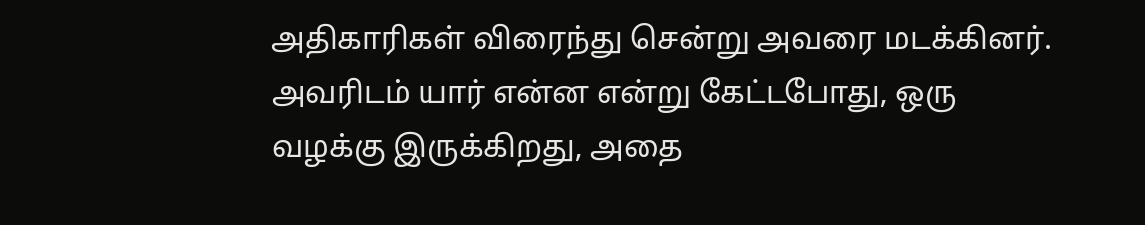அதிகாரிகள் விரைந்து சென்று அவரை மடக்கினர். அவரிடம் யார் என்ன என்று கேட்டபோது, ஒரு வழக்கு இருக்கிறது, அதை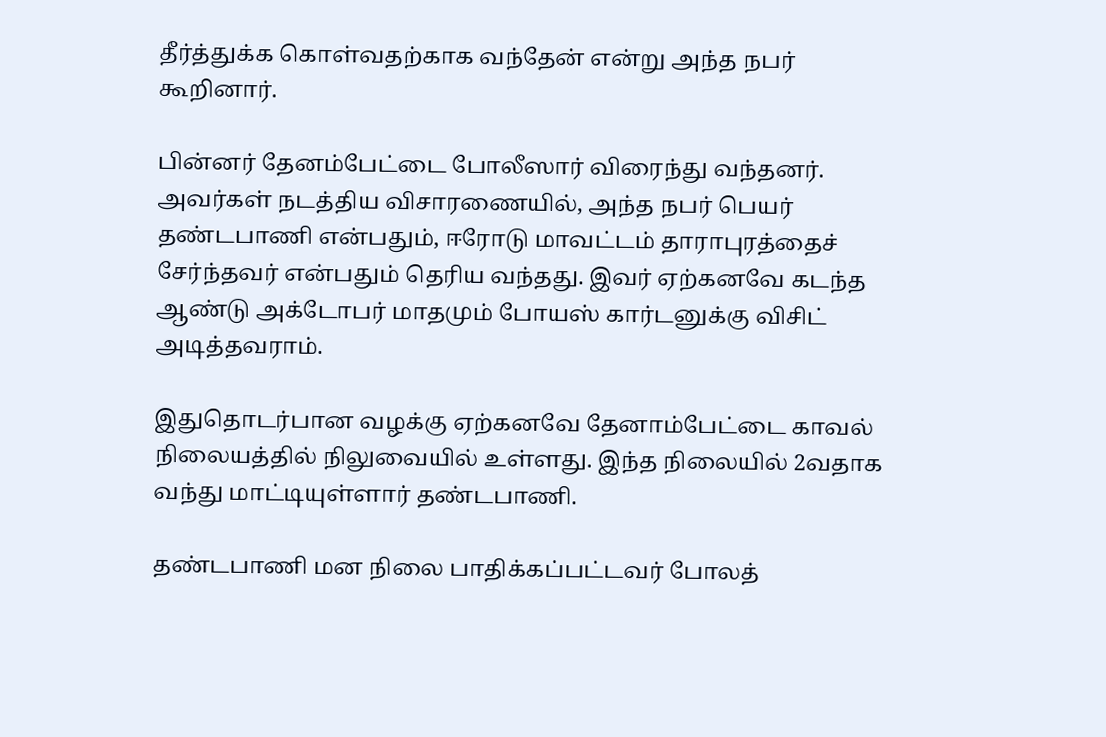தீர்த்துக்க கொள்வதற்காக வந்தேன் என்று அந்த நபர் கூறினார்.

பின்னர் தேனம்பேட்டை போலீஸார் விரைந்து வந்தனர். அவர்கள் நடத்திய விசாரணையில், அந்த நபர் பெயர் தண்டபாணி என்பதும், ஈரோடு மாவட்டம் தாராபுரத்தைச் சேர்ந்தவர் என்பதும் தெரிய வந்தது. இவர் ஏற்கனவே கடந்த ஆண்டு அக்டோபர் மாதமும் போயஸ் கார்டனுக்கு விசிட் அடித்தவராம்.

இதுதொடர்பான வழக்கு ஏற்கனவே தேனாம்பேட்டை காவல் நிலையத்தில் நிலுவையில் உள்ளது. இந்த நிலையில் 2வதாக வந்து மாட்டியுள்ளார் தண்டபாணி.

தண்டபாணி மன நிலை பாதிக்கப்பட்டவர் போலத்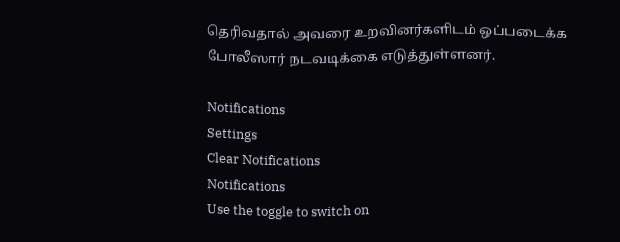தெரிவதால் அவரை உறவினர்களிடம் ஒப்படைக்க போலீஸார் நடவடிக்கை எடுத்துள்ளனர்.

Notifications
Settings
Clear Notifications
Notifications
Use the toggle to switch on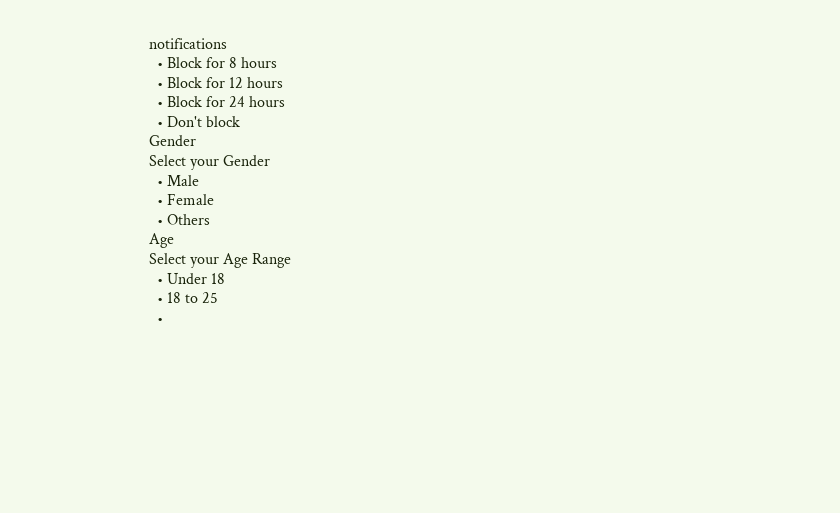notifications
  • Block for 8 hours
  • Block for 12 hours
  • Block for 24 hours
  • Don't block
Gender
Select your Gender
  • Male
  • Female
  • Others
Age
Select your Age Range
  • Under 18
  • 18 to 25
  •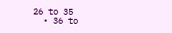26 to 35
  • 36 to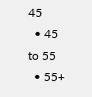45
  • 45 to 55
  • 55+